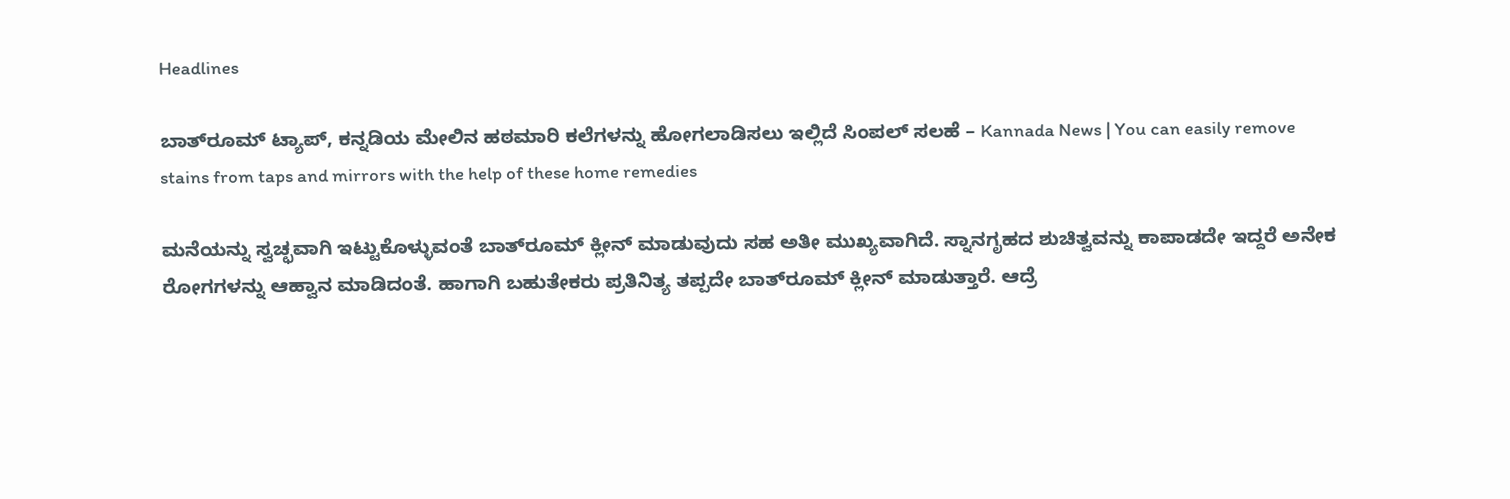Headlines

ಬಾತ್‌ರೂಮ್‌ ಟ್ಯಾಪ್, ಕನ್ನಡಿಯ ಮೇಲಿನ ಹಠಮಾರಿ ಕಲೆಗಳನ್ನು ಹೋಗಲಾಡಿಸಲು ಇಲ್ಲಿದೆ ಸಿಂಪಲ್‌ ಸಲಹೆ – Kannada News | You can easily remove stains from taps and mirrors with the help of these home remedies

ಮನೆಯನ್ನು ಸ್ವಚ್ಛವಾಗಿ ಇಟ್ಟುಕೊಳ್ಳುವಂತೆ ಬಾತ್‌ರೂಮ್‌ ಕ್ಲೀನ್‌ ಮಾಡುವುದು ಸಹ ಅತೀ ಮುಖ್ಯವಾಗಿದೆ. ಸ್ನಾನಗೃಹದ ಶುಚಿತ್ವವನ್ನು ಕಾಪಾಡದೇ ಇದ್ದರೆ ಅನೇಕ ರೋಗಗಳನ್ನು ಆಹ್ವಾನ ಮಾಡಿದಂತೆ. ಹಾಗಾಗಿ ಬಹುತೇಕರು ಪ್ರತಿನಿತ್ಯ ತಪ್ಪದೇ ಬಾತ್‌ರೂಮ್‌ ಕ್ಲೀನ್‌ ಮಾಡುತ್ತಾರೆ. ಆದ್ರೆ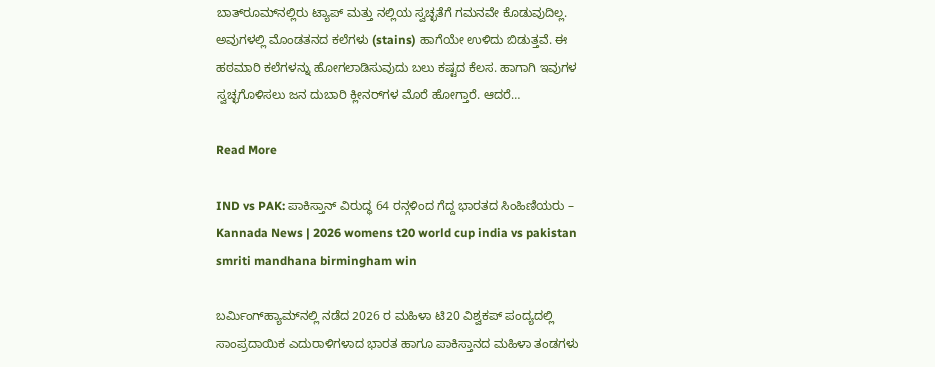ಬಾತ್‌ರೂಮ್‌ನಲ್ಲಿರು ಟ್ಯಾಪ್‌ ಮತ್ತು ನಲ್ಲಿಯ ಸ್ವಚ್ಛತೆಗೆ ಗಮನವೇ ಕೊಡುವುದಿಲ್ಲ. ಅವುಗಳಲ್ಲಿ ಮೊಂಡತನದ ಕಲೆಗಳು (stains) ಹಾಗೆಯೇ ಉಳಿದು ಬಿಡುತ್ತವೆ. ಈ ಹಠಮಾರಿ ಕಲೆಗಳನ್ನು ಹೋಗಲಾಡಿಸುವುದು ಬಲು ಕಷ್ಟದ ಕೆಲಸ. ಹಾಗಾಗಿ ಇವುಗಳ ಸ್ವಚ್ಛಗೊಳಿಸಲು ಜನ ದುಬಾರಿ ಕ್ಲೀನರ್‌ಗಳ ಮೊರೆ ಹೋಗ್ತಾರೆ. ಆದರೆ…

Read More

IND vs PAK: ಪಾಕಿಸ್ತಾನ್ ವಿರುದ್ಧ 64 ರನ್ಗಳಿಂದ ಗೆದ್ದ ಭಾರತದ ಸಿಂಹಿಣಿಯರು – Kannada News | 2026 womens t20 world cup india vs pakistan smriti mandhana birmingham win

ಬರ್ಮಿಂಗ್‌ಹ್ಯಾಮ್‌ನಲ್ಲಿ ನಡೆದ 2026 ರ ಮಹಿಳಾ ಟಿ20 ವಿಶ್ವಕಪ್‌ ಪಂದ್ಯದಲ್ಲಿ ಸಾಂಪ್ರದಾಯಿಕ ಎದುರಾಳಿಗಳಾದ ಭಾರತ ಹಾಗೂ ಪಾಕಿಸ್ತಾನದ ಮಹಿಳಾ ತಂಡಗಳು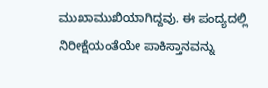ಮುಖಾಮುಖಿಯಾಗಿದ್ದವು. ಈ ಪಂದ್ಯದಲ್ಲಿ ನಿರೀಕ್ಷೆಯಂತೆಯೇ ಪಾಕಿಸ್ತಾನವನ್ನು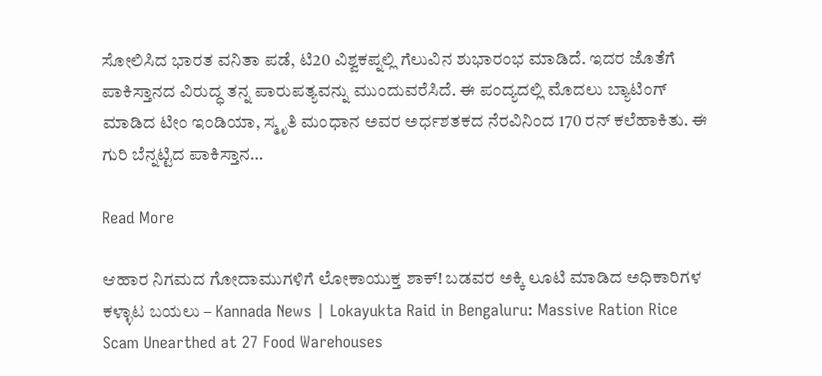ಸೋಲಿಸಿದ ಭಾರತ ವನಿತಾ ಪಡೆ, ಟಿ20 ವಿಶ್ವಕಪ್ನಲ್ಲಿ ಗೆಲುವಿನ ಶುಭಾರಂಭ ಮಾಡಿದೆ. ಇದರ ಜೊತೆಗೆ ಪಾಕಿಸ್ತಾನದ ವಿರುದ್ಧ ತನ್ನ ಪಾರುಪತ್ಯವನ್ನು ಮುಂದುವರೆಸಿದೆ. ಈ ಪಂದ್ಯದಲ್ಲಿ ಮೊದಲು ಬ್ಯಾಟಿಂಗ್‌ ಮಾಡಿದ ಟೀಂ ಇಂಡಿಯಾ, ಸ್ಮೃತಿ ಮಂಧಾನ ಅವರ ಅರ್ಧಶತಕದ ನೆರವಿನಿಂದ 170 ರನ್ ಕಲೆಹಾಕಿತು. ಈ ಗುರಿ ಬೆನ್ನಟ್ಟಿದ ಪಾಕಿಸ್ತಾನ…

Read More

ಆಹಾರ ನಿಗಮದ ಗೋದಾಮುಗಳಿಗೆ ಲೋಕಾಯುಕ್ತ ಶಾಕ್! ಬಡವರ ಅಕ್ಕಿ ಲೂಟಿ ಮಾಡಿದ ಅಧಿಕಾರಿಗಳ ಕಳ್ಳಾಟ ಬಯಲು – Kannada News | Lokayukta Raid in Bengaluru: Massive Ration Rice Scam Unearthed at 27 Food Warehouses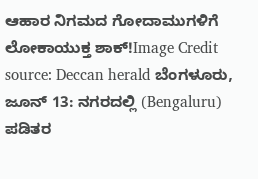ಆಹಾರ ನಿಗಮದ ಗೋದಾಮುಗಳಿಗೆ ಲೋಕಾಯುಕ್ತ ಶಾಕ್!Image Credit source: Deccan herald ಬೆಂಗಳೂರು, ಜೂನ್ 13: ನಗರದಲ್ಲಿ (Bengaluru) ಪಡಿತರ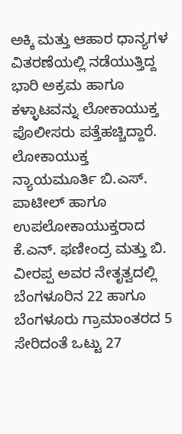ಅಕ್ಕಿ ಮತ್ತು ಆಹಾರ ಧಾನ್ಯಗಳ ವಿತರಣೆಯಲ್ಲಿ ನಡೆಯುತ್ತಿದ್ದ ಭಾರಿ ಅಕ್ರಮ ಹಾಗೂ ಕಳ್ಳಾಟವನ್ನು ಲೋಕಾಯುಕ್ತ ಪೊಲೀಸರು ಪತ್ತೆಹಚ್ಚಿದ್ದಾರೆ. ಲೋಕಾಯುಕ್ತ ನ್ಯಾಯಮೂರ್ತಿ ಬಿ.ಎಸ್. ಪಾಟೀಲ್ ಹಾಗೂ ಉಪಲೋಕಾಯುಕ್ತರಾದ ಕೆ.ಎನ್. ಫಣೀಂದ್ರ ಮತ್ತು ಬಿ. ವೀರಪ್ಪ ಅವರ ನೇತೃತ್ವದಲ್ಲಿ ಬೆಂಗಳೂರಿನ 22 ಹಾಗೂ ಬೆಂಗಳೂರು ಗ್ರಾಮಾಂತರದ 5 ಸೇರಿದಂತೆ ಒಟ್ಟು 27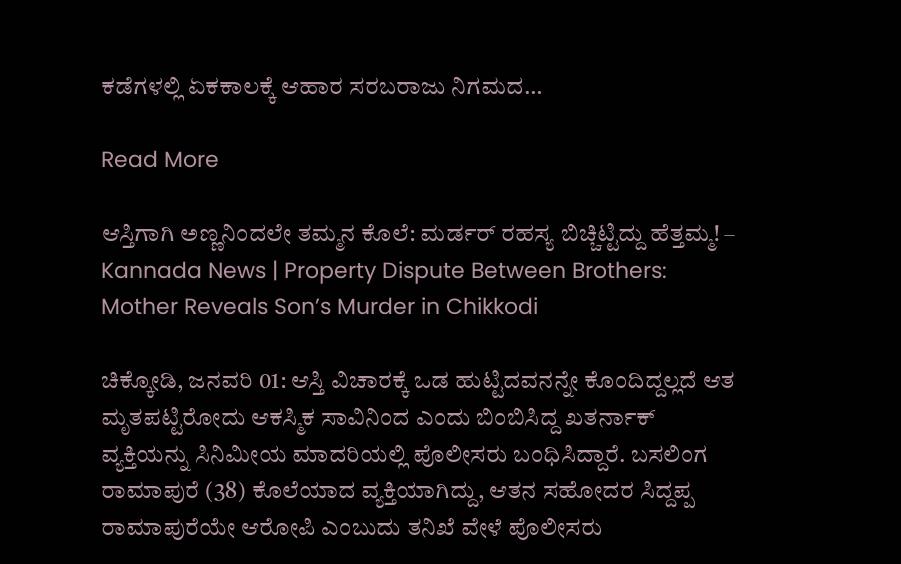ಕಡೆಗಳಲ್ಲಿ ಏಕಕಾಲಕ್ಕೆ ಆಹಾರ ಸರಬರಾಜು ನಿಗಮದ…

Read More

ಆಸ್ತಿಗಾಗಿ ಅಣ್ಣನಿಂದಲೇ ತಮ್ಮನ ಕೊಲೆ: ಮರ್ಡರ್ ರಹಸ್ಯ ಬಿಚ್ಚಿಟ್ಟಿದ್ದು ಹೆತ್ತಮ್ಮ! – Kannada News | Property Dispute Between Brothers: Mother Reveals Son’s Murder in Chikkodi

ಚಿಕ್ಕೋಡಿ, ಜನವರಿ 01: ಆಸ್ತಿ ವಿಚಾರಕ್ಕೆ ಒಡ ಹುಟ್ಟಿದವನನ್ನೇ ಕೊಂದಿದ್ದಲ್ಲದೆ ಆತ ಮೃತಪಟ್ಟಿರೋದು ಆಕಸ್ಮಿಕ ಸಾವಿನಿಂದ ಎಂದು ಬಿಂಬಿಸಿದ್ದ ಖತರ್ನಾಕ್ ವ್ಯಕ್ತಿಯನ್ನು ಸಿನಿಮೀಯ ಮಾದರಿಯಲ್ಲಿ ಪೊಲೀಸರು ಬಂಧಿಸಿದ್ದಾರೆ. ಬಸಲಿಂಗ ರಾಮಾಪುರೆ (38) ಕೊಲೆಯಾದ ವ್ಯಕ್ತಿಯಾಗಿದ್ದು, ಆತನ ಸಹೋದರ ಸಿದ್ದಪ್ಪ ರಾಮಾಪುರೆಯೇ ಆರೋಪಿ ಎಂಬುದು ತನಿಖೆ ವೇಳೆ ಪೊಲೀಸರು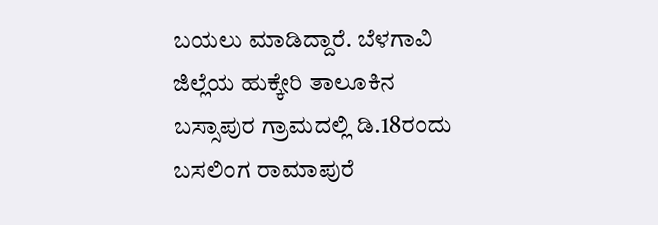ಬಯಲು ಮಾಡಿದ್ದಾರೆ. ಬೆಳಗಾವಿ ಜಿಲ್ಲೆಯ ಹುಕ್ಕೇರಿ ತಾಲೂಕಿನ ಬಸ್ಸಾಪುರ ಗ್ರಾಮದಲ್ಲಿ ಡಿ.18ರಂದು ಬಸಲಿಂಗ ರಾಮಾಪುರೆ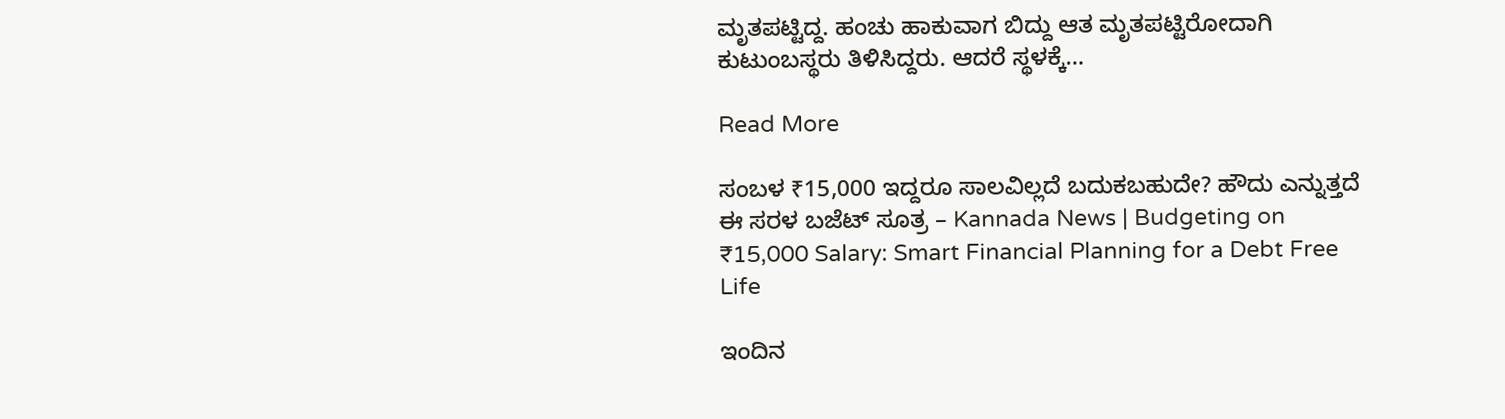ಮೃತಪಟ್ಟಿದ್ದ. ಹಂಚು ಹಾಕುವಾಗ ಬಿದ್ದು ಆತ ಮೃತಪಟ್ಟಿರೋದಾಗಿ ಕುಟುಂಬಸ್ಥರು ತಿಳಿಸಿದ್ದರು. ಆದರೆ ಸ್ಥಳಕ್ಕೆ…

Read More

ಸಂಬಳ ₹15,000 ಇದ್ದರೂ ಸಾಲವಿಲ್ಲದೆ ಬದುಕಬಹುದೇ? ಹೌದು ಎನ್ನುತ್ತದೆ ಈ ಸರಳ ಬಜೆಟ್ ಸೂತ್ರ – Kannada News | Budgeting on ₹15,000 Salary: Smart Financial Planning for a Debt Free Life

ಇಂದಿನ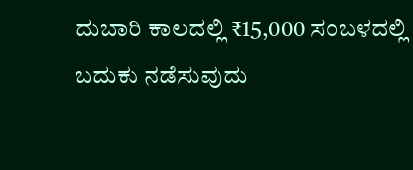ದುಬಾರಿ ಕಾಲದಲ್ಲಿ ₹15,000 ಸಂಬಳದಲ್ಲಿ ಬದುಕು ನಡೆಸುವುದು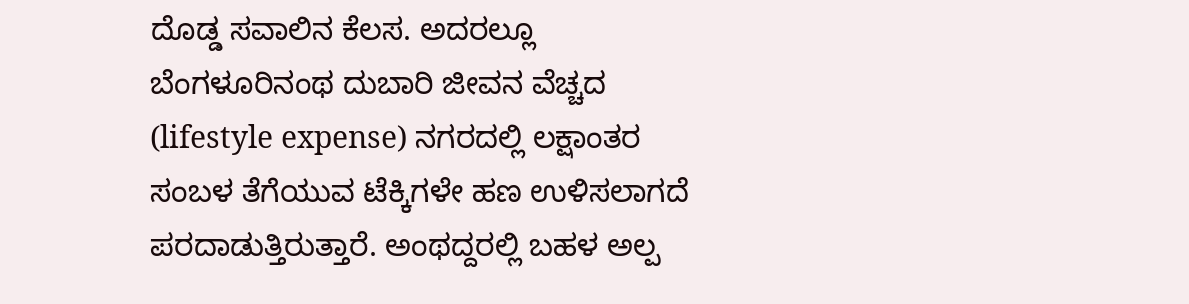ದೊಡ್ಡ ಸವಾಲಿನ ಕೆಲಸ. ಅದರಲ್ಲೂ ಬೆಂಗಳೂರಿನಂಥ ದುಬಾರಿ ಜೀವನ ವೆಚ್ಚದ (lifestyle expense) ನಗರದಲ್ಲಿ ಲಕ್ಷಾಂತರ ಸಂಬಳ ತೆಗೆಯುವ ಟೆಕ್ಕಿಗಳೇ ಹಣ ಉಳಿಸಲಾಗದೆ ಪರದಾಡುತ್ತಿರುತ್ತಾರೆ. ಅಂಥದ್ದರಲ್ಲಿ ಬಹಳ ಅಲ್ಪ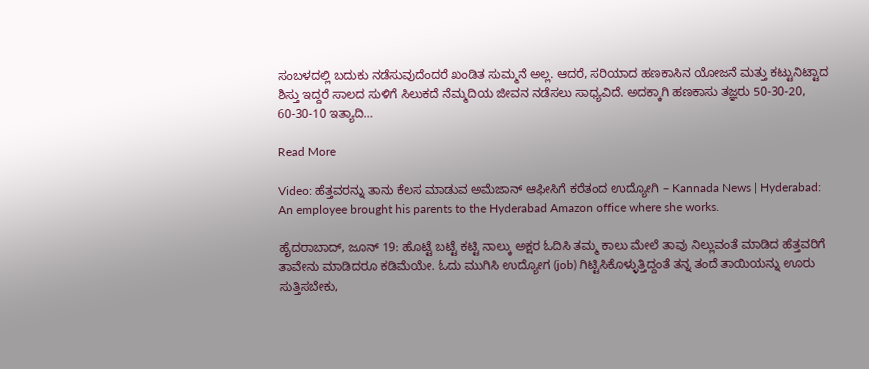ಸಂಬಳದಲ್ಲಿ ಬದುಕು ನಡೆಸುವುದೆಂದರೆ ಖಂಡಿತ ಸುಮ್ಮನೆ ಅಲ್ಲ. ಆದರೆ, ಸರಿಯಾದ ಹಣಕಾಸಿನ ಯೋಜನೆ ಮತ್ತು ಕಟ್ಟುನಿಟ್ಟಾದ ಶಿಸ್ತು ಇದ್ದರೆ ಸಾಲದ ಸುಳಿಗೆ ಸಿಲುಕದೆ ನೆಮ್ಮದಿಯ ಜೀವನ ನಡೆಸಲು ಸಾಧ್ಯವಿದೆ. ಅದಕ್ಕಾಗಿ ಹಣಕಾಸು ತಜ್ಞರು 50-30-20, 60-30-10 ಇತ್ಯಾದಿ…

Read More

Video: ಹೆತ್ತವರನ್ನು ತಾನು ಕೆಲಸ ಮಾಡುವ ಅಮೆಜಾನ್ ಆಫೀಸಿಗೆ ಕರೆತಂದ ಉದ್ಯೋಗಿ – Kannada News | Hyderabad: An employee brought his parents to the Hyderabad Amazon office where she works.

ಹೈದರಾಬಾದ್‌, ಜೂನ್ 19: ಹೊಟ್ಟೆ ಬಟ್ಟೆ ಕಟ್ಟಿ ನಾಲ್ಕು ಅಕ್ಷರ ಓದಿಸಿ ತಮ್ಮ ಕಾಲು ಮೇಲೆ ತಾವು ನಿಲ್ಲುವಂತೆ ಮಾಡಿದ ಹೆತ್ತವರಿಗೆ ತಾವೇನು ಮಾಡಿದರೂ ಕಡಿಮೆಯೇ. ಓದು ಮುಗಿಸಿ ಉದ್ಯೋಗ (job) ಗಿಟ್ಟಿಸಿಕೊಳ್ಳುತ್ತಿದ್ದಂತೆ ತನ್ನ ತಂದೆ ತಾಯಿಯನ್ನು ಊರು ಸುತ್ತಿಸಬೇಕು,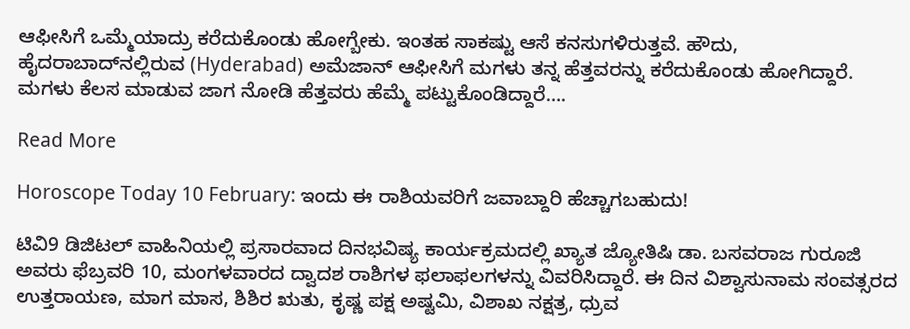ಆಫೀಸಿಗೆ ಒಮ್ಮೆಯಾದ್ರು ಕರೆದುಕೊಂಡು ಹೋಗ್ಬೇಕು. ಇಂತಹ ಸಾಕಷ್ಟು ಆಸೆ ಕನಸುಗಳಿರುತ್ತವೆ. ಹೌದು, ಹೈದರಾಬಾದ್‌ನಲ್ಲಿರುವ (Hyderabad) ಅಮೆಜಾನ್ ಆಫೀಸಿಗೆ ಮಗಳು ತನ್ನ ಹೆತ್ತವರನ್ನು ಕರೆದುಕೊಂಡು ಹೋಗಿದ್ದಾರೆ. ಮಗಳು ಕೆಲಸ ಮಾಡುವ ಜಾಗ ನೋಡಿ ಹೆತ್ತವರು ಹೆಮ್ಮೆ ಪಟ್ಟುಕೊಂಡಿದ್ದಾರೆ….

Read More

Horoscope Today 10 February: ಇಂದು ಈ ರಾಶಿಯವರಿಗೆ ಜವಾಬ್ದಾರಿ ಹೆಚ್ಚಾಗಬಹುದು!

ಟಿವಿ9 ಡಿಜಿಟಲ್ ವಾಹಿನಿಯಲ್ಲಿ ಪ್ರಸಾರವಾದ ದಿನಭವಿಷ್ಯ ಕಾರ್ಯಕ್ರಮದಲ್ಲಿ ಖ್ಯಾತ ಜ್ಯೋತಿಷಿ ಡಾ. ಬಸವರಾಜ ಗುರೂಜಿ ಅವರು ಫೆಬ್ರವರಿ 10, ಮಂಗಳವಾರದ ದ್ವಾದಶ ರಾಶಿಗಳ ಫಲಾಫಲಗಳನ್ನು ವಿವರಿಸಿದ್ದಾರೆ. ಈ ದಿನ ವಿಶ್ವಾಸುನಾಮ ಸಂವತ್ಸರದ ಉತ್ತರಾಯಣ, ಮಾಗ ಮಾಸ, ಶಿಶಿರ ಋತು, ಕೃಷ್ಣ ಪಕ್ಷ ಅಷ್ಟಮಿ, ವಿಶಾಖ ನಕ್ಷತ್ರ, ಧ್ರುವ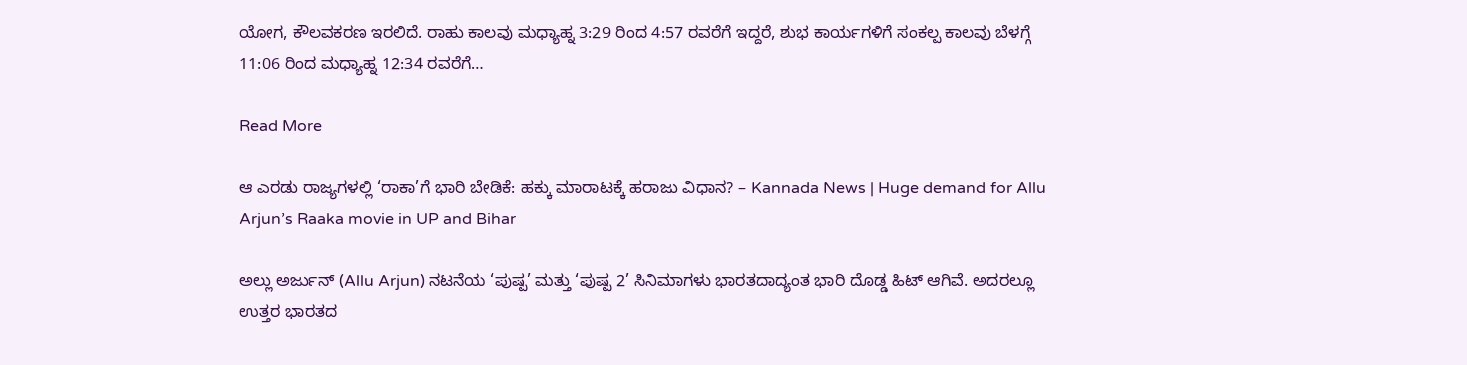ಯೋಗ, ಕೌಲವಕರಣ ಇರಲಿದೆ. ರಾಹು ಕಾಲವು ಮಧ್ಯಾಹ್ನ 3:29 ರಿಂದ 4:57 ರವರೆಗೆ ಇದ್ದರೆ, ಶುಭ ಕಾರ್ಯಗಳಿಗೆ ಸಂಕಲ್ಪ ಕಾಲವು ಬೆಳಗ್ಗೆ 11:06 ರಿಂದ ಮಧ್ಯಾಹ್ನ 12:34 ರವರೆಗೆ…

Read More

ಆ ಎರಡು ರಾಜ್ಯಗಳಲ್ಲಿ ‘ರಾಕಾ’ಗೆ ಭಾರಿ ಬೇಡಿಕೆ: ಹಕ್ಕು ಮಾರಾಟಕ್ಕೆ ಹರಾಜು ವಿಧಾನ? – Kannada News | Huge demand for Allu Arjun’s Raaka movie in UP and Bihar

ಅಲ್ಲು ಅರ್ಜುನ್ (Allu Arjun) ನಟನೆಯ ‘ಪುಷ್ಪ’ ಮತ್ತು ‘ಪುಷ್ಪ 2’ ಸಿನಿಮಾಗಳು ಭಾರತದಾದ್ಯಂತ ಭಾರಿ ದೊಡ್ಡ ಹಿಟ್ ಆಗಿವೆ. ಅದರಲ್ಲೂ ಉತ್ತರ ಭಾರತದ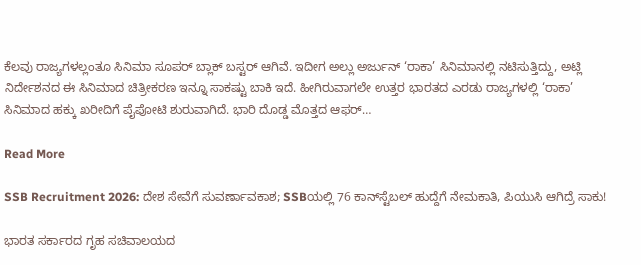ಕೆಲವು ರಾಜ್ಯಗಳಲ್ಲಂತೂ ಸಿನಿಮಾ ಸೂಪರ್ ಬ್ಲಾಕ್ ಬಸ್ಟರ್ ಆಗಿವೆ. ಇದೀಗ ಅಲ್ಲು ಅರ್ಜುನ್ ‘ರಾಕಾ’ ಸಿನಿಮಾನಲ್ಲಿ ನಟಿಸುತ್ತಿದ್ದು, ಅಟ್ಲಿ ನಿರ್ದೇಶನದ ಈ ಸಿನಿಮಾದ ಚಿತ್ರೀಕರಣ ಇನ್ನೂ ಸಾಕಷ್ಟು ಬಾಕಿ ಇದೆ. ಹೀಗಿರುವಾಗಲೇ ಉತ್ತರ ಭಾರತದ ಎರಡು ರಾಜ್ಯಗಳಲ್ಲಿ ‘ರಾಕಾ’ ಸಿನಿಮಾದ ಹಕ್ಕು ಖರೀದಿಗೆ ಪೈಪೋಟಿ ಶುರುವಾಗಿದೆ. ಭಾರಿ ದೊಡ್ಡ ಮೊತ್ತದ ಆಫರ್…

Read More

SSB Recruitment 2026: ದೇಶ ಸೇವೆಗೆ ಸುವರ್ಣಾವಕಾಶ; SSBಯಲ್ಲಿ 76 ಕಾನ್‌ಸ್ಟೆಬಲ್ ಹುದ್ದೆಗೆ ನೇಮಕಾತಿ, ಪಿಯುಸಿ ಆಗಿದ್ರೆ ಸಾಕು!

ಭಾರತ ಸರ್ಕಾರದ ಗೃಹ ಸಚಿವಾಲಯದ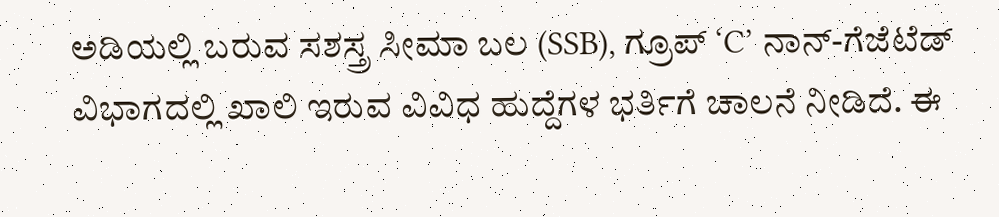ಅಡಿಯಲ್ಲಿ ಬರುವ ಸಶಸ್ತ್ರ ಸೀಮಾ ಬಲ (SSB), ಗ್ರೂಪ್ ‘C’ ನಾನ್-ಗೆಜೆಟೆಡ್ ವಿಭಾಗದಲ್ಲಿ ಖಾಲಿ ಇರುವ ವಿವಿಧ ಹುದ್ದೆಗಳ ಭರ್ತಿಗೆ ಚಾಲನೆ ನೀಡಿದೆ. ಈ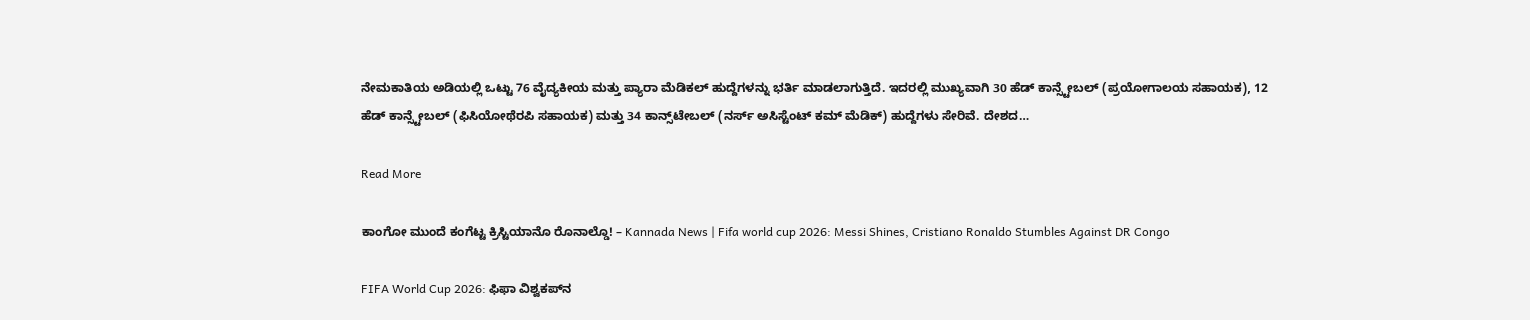ನೇಮಕಾತಿಯ ಅಡಿಯಲ್ಲಿ ಒಟ್ಟು 76 ವೈದ್ಯಕೀಯ ಮತ್ತು ಪ್ಯಾರಾ ಮೆಡಿಕಲ್ ಹುದ್ದೆಗಳನ್ನು ಭರ್ತಿ ಮಾಡಲಾಗುತ್ತಿದೆ. ಇದರಲ್ಲಿ ಮುಖ್ಯವಾಗಿ 30 ಹೆಡ್ ಕಾನ್ಸ್ಟೇಬಲ್ (ಪ್ರಯೋಗಾಲಯ ಸಹಾಯಕ), 12 ಹೆಡ್ ಕಾನ್ಸ್ಟೇಬಲ್ (ಫಿಸಿಯೋಥೆರಪಿ ಸಹಾಯಕ) ಮತ್ತು 34 ಕಾನ್ಸ್‌ಟೇಬಲ್ (ನರ್ಸ್ ಅಸಿಸ್ಟೆಂಟ್ ಕಮ್ ಮೆಡಿಕ್) ಹುದ್ದೆಗಳು ಸೇರಿವೆ. ದೇಶದ…

Read More

ಕಾಂಗೋ ಮುಂದೆ ಕಂಗೆಟ್ಟ ಕ್ರಿಸ್ಟಿಯಾನೊ ರೊನಾಲ್ಡೊ! – Kannada News | Fifa world cup 2026: Messi Shines, Cristiano Ronaldo Stumbles Against DR Congo

FIFA World Cup 2026: ಫಿಫಾ ವಿಶ್ವಕಪ್‌ನ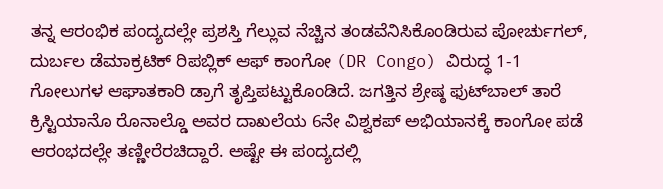ತನ್ನ ಆರಂಭಿಕ ಪಂದ್ಯದಲ್ಲೇ ಪ್ರಶಸ್ತಿ ಗೆಲ್ಲುವ ನೆಚ್ಚಿನ ತಂಡವೆನಿಸಿಕೊಂಡಿರುವ ಪೋರ್ಚುಗಲ್, ದುರ್ಬಲ ಡೆಮಾಕ್ರಟಿಕ್ ರಿಪಬ್ಲಿಕ್ ಆಫ್ ಕಾಂಗೋ (DR Congo) ವಿರುದ್ಧ 1-1 ಗೋಲುಗಳ ಆಘಾತಕಾರಿ ಡ್ರಾಗೆ ತೃಪ್ತಿಪಟ್ಟುಕೊಂಡಿದೆ. ಜಗತ್ತಿನ ಶ್ರೇಷ್ಠ ಫುಟ್‌ಬಾಲ್ ತಾರೆ ಕ್ರಿಸ್ಟಿಯಾನೊ ರೊನಾಲ್ಡೊ ಅವರ ದಾಖಲೆಯ 6ನೇ ವಿಶ್ವಕಪ್ ಅಭಿಯಾನಕ್ಕೆ ಕಾಂಗೋ ಪಡೆ ಆರಂಭದಲ್ಲೇ ತಣ್ಣೀರೆರಚಿದ್ದಾರೆ. ಅಷ್ಟೇ ಈ ಪಂದ್ಯದಲ್ಲಿ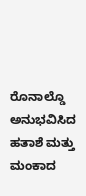ರೊನಾಲ್ಡೊ ಅನುಭವಿಸಿದ ಹತಾಶೆ ಮತ್ತು ಮಂಕಾದ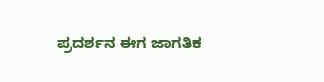ಪ್ರದರ್ಶನ ಈಗ ಜಾಗತಿಕ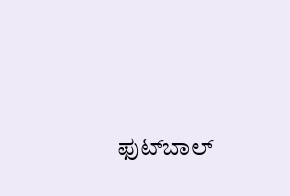ಫುಟ್‌ಬಾಲ್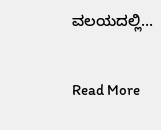ವಲಯದಲ್ಲಿ…

Read More